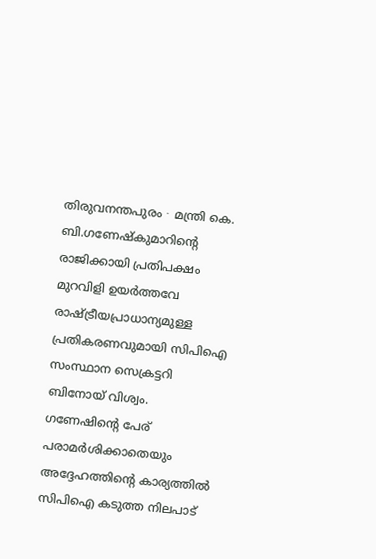തിരുവനന്തപുരം ∙ മന്ത്രി കെ. ബി.ഗണേഷ്കുമാറിന്റെ രാജിക്കായി പ്രതിപക്ഷം മുറവിളി ഉയർത്തവേ രാഷ്ട്രീയപ്രാധാന്യമുള്ള പ്രതികരണവുമായി സിപിഐ സംസ്ഥാന സെക്രട്ടറി ബിനോയ് വിശ്വം. ഗണേഷിന്റെ പേര് പരാമർശിക്കാതെയും അദ്ദേഹത്തിന്റെ കാര്യത്തിൽ സിപിഐ കടുത്ത നിലപാട്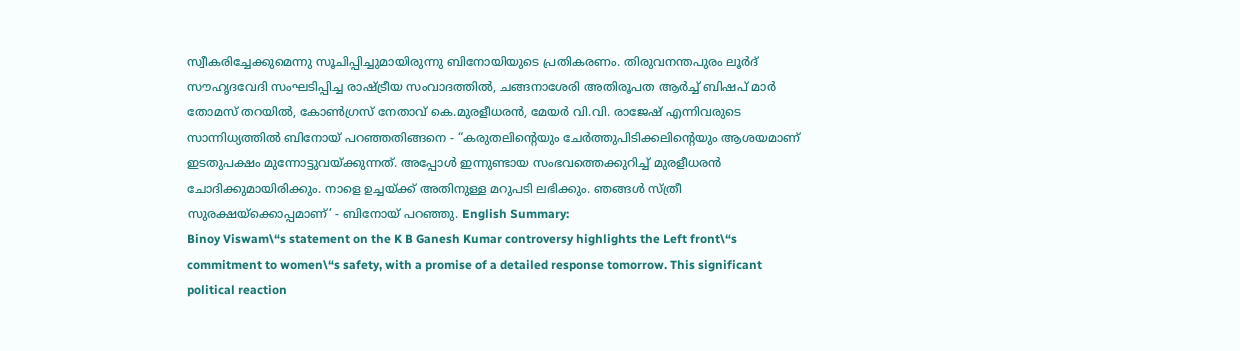സ്വീകരിച്ചേക്കുമെന്നു സൂചിപ്പിച്ചുമായിരുന്നു ബിനോയിയുടെ പ്രതികരണം. തിരുവനന്തപുരം ലൂർദ് സൗഹൃദവേദി സംഘടിപ്പിച്ച രാഷ്ട്രീയ സംവാദത്തിൽ, ചങ്ങനാശേരി അതിരൂപത ആർച്ച് ബിഷപ് മാർ തോമസ് തറയിൽ, കോൺഗ്രസ് നേതാവ് കെ.മുരളീധരൻ, മേയർ വി.വി. രാജേഷ് എന്നിവരുടെ സാന്നിധ്യത്തിൽ ബിനോയ് പറഞ്ഞതിങ്ങനെ - “കരുതലിന്റെയും ചേർത്തുപിടിക്കലിന്റെയും ആശയമാണ് ഇടതുപക്ഷം മുന്നോട്ടുവയ്ക്കുന്നത്. അപ്പോൾ ഇന്നുണ്ടായ സംഭവത്തെക്കുറിച്ച് മുരളീധരൻ ചോദിക്കുമായിരിക്കും. നാളെ ഉച്ചയ്ക്ക് അതിനുള്ള മറുപടി ലഭിക്കും. ഞങ്ങൾ സ്ത്രീ സുരക്ഷയ്ക്കൊപ്പമാണ്’ - ബിനോയ് പറഞ്ഞു. English Summary:
Binoy Viswam\“s statement on the K B Ganesh Kumar controversy highlights the Left front\“s commitment to women\“s safety, with a promise of a detailed response tomorrow. This significant political reaction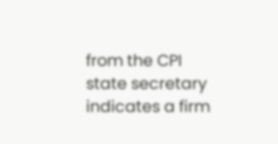from the CPI state secretary indicates a firm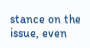stance on the issue, even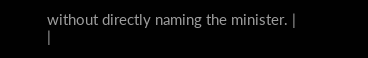without directly naming the minister. |
|